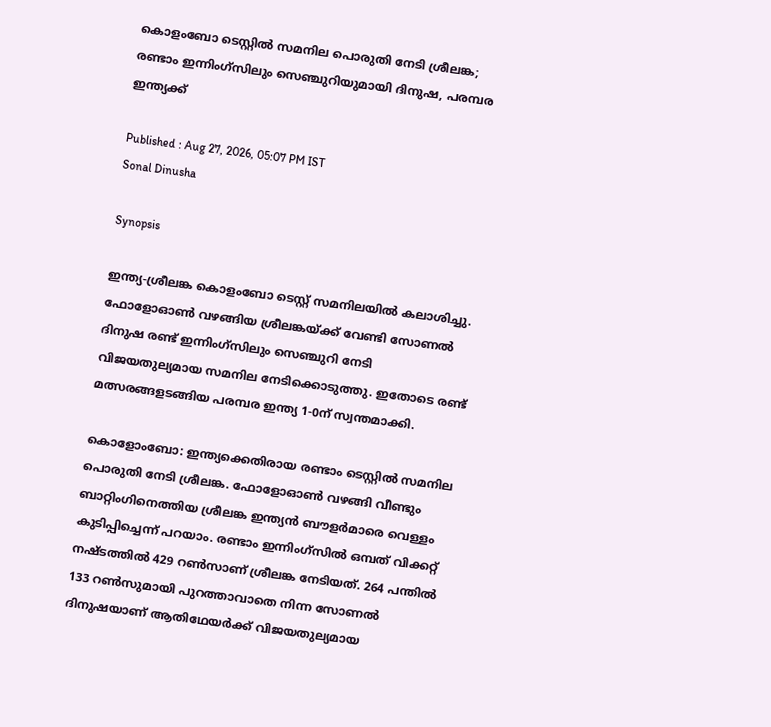കൊളംബോ ടെസ്റ്റില്‍ സമനില പൊരുതി നേടി ശ്രീലങ്ക; രണ്ടാം ഇന്നിംഗ്‌സിലും സെഞ്ചുറിയുമായി ദിനുഷ, പരമ്പര ഇന്ത്യക്ക്

Published : Aug 27, 2026, 05:07 PM IST
Sonal Dinusha

Synopsis

ഇന്ത്യ-ശ്രീലങ്ക കൊളംബോ ടെസ്റ്റ് സമനിലയിൽ കലാശിച്ചു. ഫോളോഓൺ വഴങ്ങിയ ശ്രീലങ്കയ്ക്ക് വേണ്ടി സോണൽ ദിനുഷ രണ്ട് ഇന്നിംഗ്‌സിലും സെഞ്ചുറി നേടി വിജയതുല്യമായ സമനില നേടിക്കൊടുത്തു. ഇതോടെ രണ്ട് മത്സരങ്ങളടങ്ങിയ പരമ്പര ഇന്ത്യ 1-0ന് സ്വന്തമാക്കി.

കൊളോംബോ: ഇന്ത്യക്കെതിരായ രണ്ടാം ടെസ്റ്റില്‍ സമനില പൊരുതി നേടി ശ്രീലങ്ക. ഫോളോഓണ്‍ വഴങ്ങി വീണ്ടും ബാറ്റിംഗിനെത്തിയ ശ്രീലങ്ക ഇന്ത്യന്‍ ബൗളര്‍മാരെ വെള്ളം കുടിപ്പിച്ചെന്ന് പറയാം. രണ്ടാം ഇന്നിംഗ്സില്‍ ഒമ്പത് വിക്കറ്റ് നഷ്ടത്തില്‍ 429 റണ്‍സാണ് ശ്രീലങ്ക നേടിയത്. 264 പന്തില്‍ 133 റണ്‍സുമായി പുറത്താവാതെ നിന്ന സോണല്‍ ദിനുഷയാണ് ആതിഥേയര്‍ക്ക് വിജയതുല്യമായ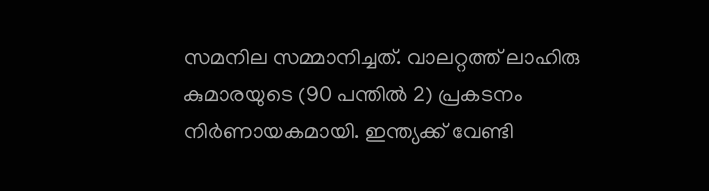സമനില സമ്മാനിച്ചത്. വാലറ്റത്ത് ലാഹിരു കുമാരയുടെ (90 പന്തില്‍ 2) പ്രകടനം നിര്‍ണായകമായി. ഇന്ത്യക്ക് വേണ്ടി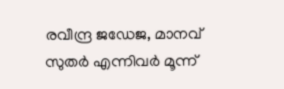രവീന്ദ്ര ജഡേജ, മാനവ് സുതര്‍ എന്നിവര്‍ മൂന്ന്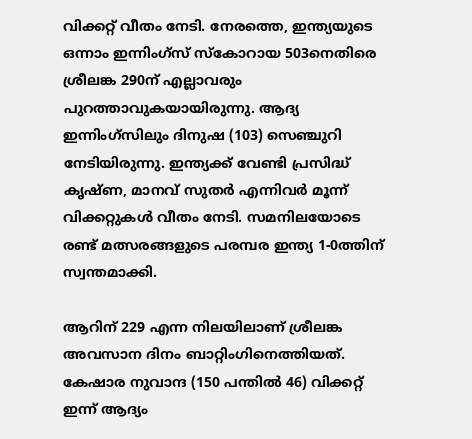വിക്കറ്റ് വീതം നേടി. നേരത്തെ, ഇന്ത്യയുടെ ഒന്നാം ഇന്നിംഗ്സ് സ്‌കോറായ 503നെതിരെ ശ്രീലങ്ക 290ന് എല്ലാവരും പുറത്താവുകയായിരുന്നു. ആദ്യ ഇന്നിംഗ്‌സിലും ദിനുഷ (103) സെഞ്ചുറി നേടിയിരുന്നു. ഇന്ത്യക്ക് വേണ്ടി പ്രസിദ്ധ് കൃഷ്ണ, മാനവ് സുതര്‍ എന്നിവര്‍ മൂന്ന് വിക്കറ്റുകള്‍ വീതം നേടി. സമനിലയോടെ രണ്ട് മത്സരങ്ങളുടെ പരമ്പര ഇന്ത്യ 1-0ത്തിന് സ്വന്തമാക്കി.

ആറിന് 229 എന്ന നിലയിലാണ് ശ്രീലങ്ക അവസാന ദിനം ബാറ്റിംഗിനെത്തിയത്. കേഷാര നുവാന്ദ (150 പന്തില്‍ 46) വിക്കറ്റ് ഇന്ന് ആദ്യം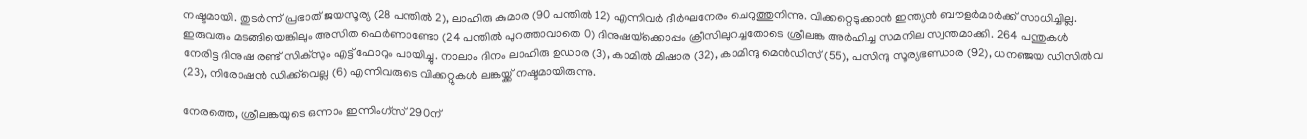നഷ്ടമായി. തുടര്‍ന്ന് പ്രഭാത് ജയസൂര്യ (28 പന്തില്‍ 2), ലാഹിരു കുമാര (90 പന്തില്‍ 12) എന്നിവര്‍ ദീര്‍ഘനേരം ചെറുത്തുനിന്നു. വിക്കറ്റെടുക്കാന്‍ ഇന്ത്യന്‍ ബൗളര്‍മാര്‍ക്ക് സാധിച്ചില്ല. ഇരുവരും മടങ്ങിയെങ്കിലും അസിത ഫെര്‍ണാണ്ടോ (24 പന്തില്‍ പുറത്താവാതെ 0) ദിനുഷയ്‌ക്കൊപ്പം ക്രീസിലുറച്ചതോടെ ശ്രീലങ്ക അര്‍ഹിച്ച സമനില സ്വന്തമാക്കി. 264 പന്തുകള്‍ നേരിട്ട ദിനുഷ രണ്ട് സിക്‌സും എട്ട് ഫോറും പായിച്ചു. നാലാം ദിനം ലാഹിരു ഉഡാര (3), കാമില്‍ മിഷാര (32), കാമിന്ദു മെന്‍ഡിസ് (55), പസിന്ദു സൂര്യഭണ്ഡാര (92), ധനഞ്ജയ ഡിസില്‍വ (23), നിരോഷന്‍ ഡിക്ക്‌വെല്ല (6) എന്നിവരുടെ വിക്കറ്റുകള്‍ ലങ്കയ്ക്ക് നഷ്ടമായിരുന്നു.

നേരത്തെ, ശ്രീലങ്കയുടെ ഒന്നാം ഇന്നിംഗ്‌സ് 290ന്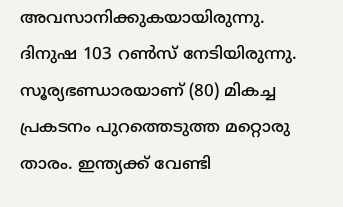അവസാനിക്കുകയായിരുന്നു. ദിനുഷ 103 റണ്‍സ് നേടിയിരുന്നു. സൂര്യഭണ്ഡാരയാണ് (80) മികച്ച പ്രകടനം പുറത്തെടുത്ത മറ്റൊരു താരം. ഇന്ത്യക്ക് വേണ്ടി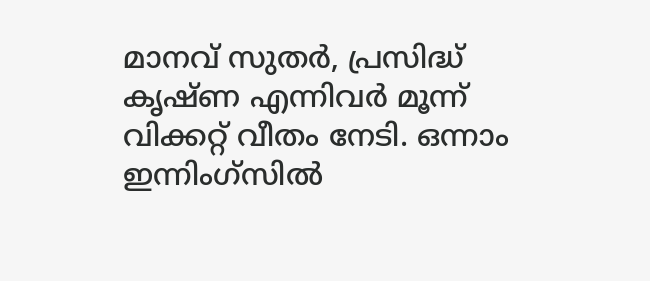മാനവ് സുതര്‍, പ്രസിദ്ധ് കൃഷ്ണ എന്നിവര്‍ മൂന്ന് വിക്കറ്റ് വീതം നേടി. ഒന്നാം ഇന്നിംഗ്സില്‍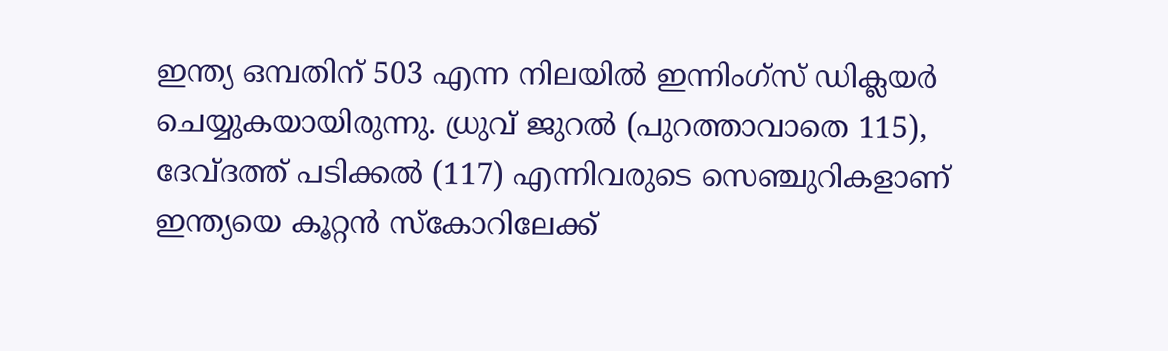ഇന്ത്യ ഒമ്പതിന് 503 എന്ന നിലയില്‍ ഇന്നിംഗ്‌സ് ഡിക്ലയര്‍ ചെയ്യുകയായിരുന്നു. ധ്രുവ് ജുറല്‍ (പുറത്താവാതെ 115), ദേവ്ദത്ത് പടിക്കല്‍ (117) എന്നിവരുടെ സെഞ്ചുറികളാണ് ഇന്ത്യയെ കൂറ്റന്‍ സ്‌കോറിലേക്ക്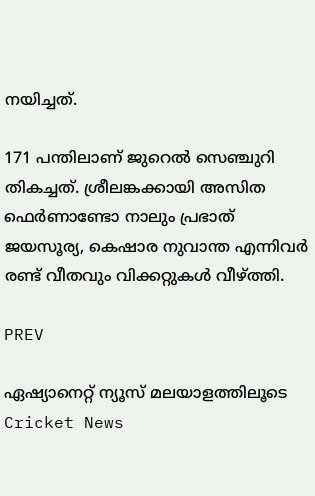നയിച്ചത്.

171 പന്തിലാണ് ജുറെല്‍ സെഞ്ചുറി തികച്ചത്. ശ്രീലങ്കക്കായി അസിത ഫെര്‍ണാണ്ടോ നാലും പ്രഭാത് ജയസൂര്യ, കെഷാര നുവാന്ത എന്നിവര്‍ രണ്ട് വീതവും വിക്കറ്റുകള്‍ വീഴ്ത്തി.

PREV

ഏഷ്യാനെറ്റ് ന്യൂസ് മലയാളത്തിലൂടെ  Cricket News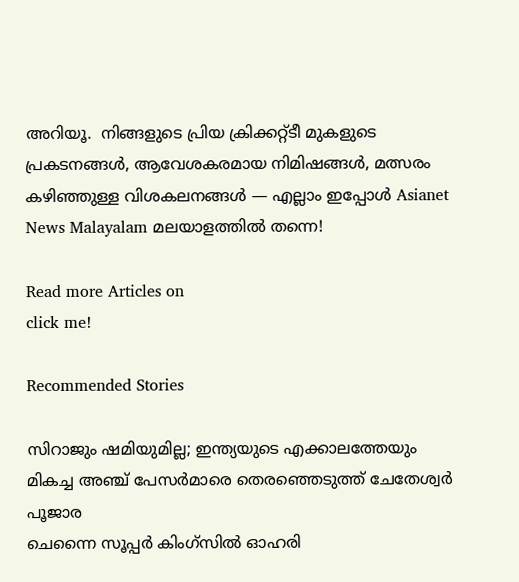അറിയൂ.  നിങ്ങളുടെ പ്രിയ ക്രിക്കറ്റ്ടീ മുകളുടെ പ്രകടനങ്ങൾ, ആവേശകരമായ നിമിഷങ്ങൾ, മത്സരം കഴിഞ്ഞുള്ള വിശകലനങ്ങൾ — എല്ലാം ഇപ്പോൾ Asianet News Malayalam മലയാളത്തിൽ തന്നെ!

Read more Articles on
click me!

Recommended Stories

സിറാജും ഷമിയുമില്ല; ഇന്ത്യയുടെ എക്കാലത്തേയും മികച്ച അഞ്ച് പേസര്‍മാരെ തെരഞ്ഞെടുത്ത് ചേതേശ്വര്‍ പൂജാര
ചെന്നൈ സൂപ്പര്‍ കിംഗ്‌സില്‍ ഓഹരി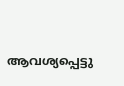ആവശ്യപ്പെട്ടു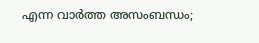എന്ന വാര്‍ത്ത അസംബന്ധം;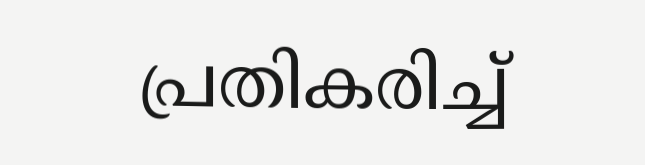പ്രതികരിച്ച്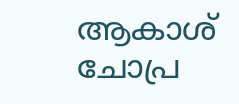ആകാശ് ചോപ്ര